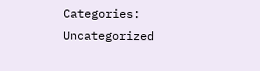Categories: Uncategorized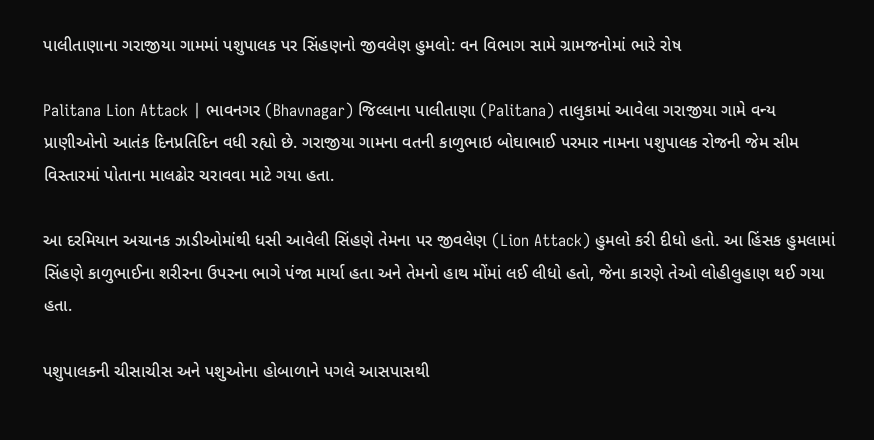પાલીતાણાના ગરાજીયા ગામમાં પશુપાલક પર સિંહણનો જીવલેણ હુમલો: વન વિભાગ સામે ગ્રામજનોમાં ભારે રોષ

Palitana Lion Attack | ભાવનગર (Bhavnagar) જિલ્લાના પાલીતાણા (Palitana) તાલુકામાં આવેલા ગરાજીયા ગામે વન્ય પ્રાણીઓનો આતંક દિનપ્રતિદિન વધી રહ્યો છે. ગરાજીયા ગામના વતની કાળુભાઇ બોઘાભાઈ પરમાર નામના પશુપાલક રોજની જેમ સીમ વિસ્તારમાં પોતાના માલઢોર ચરાવવા માટે ગયા હતા.

આ દરમિયાન અચાનક ઝાડીઓમાંથી ધસી આવેલી સિંહણે તેમના પર જીવલેણ (Lion Attack) હુમલો કરી દીધો હતો. આ હિંસક હુમલામાં સિંહણે કાળુભાઈના શરીરના ઉપરના ભાગે પંજા માર્યા હતા અને તેમનો હાથ મોંમાં લઈ લીધો હતો, જેના કારણે તેઓ લોહીલુહાણ થઈ ગયા હતા.

પશુપાલકની ચીસાચીસ અને પશુઓના હોબાળાને પગલે આસપાસથી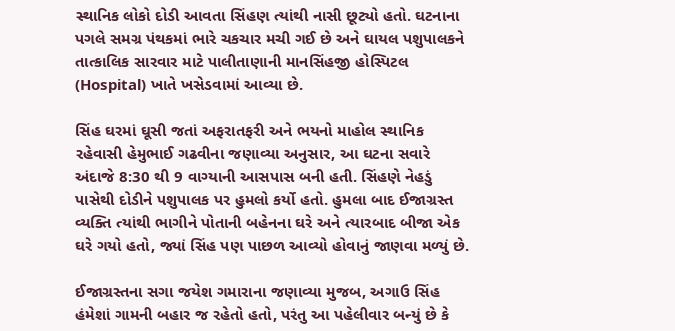સ્થાનિક લોકો દોડી આવતા સિંહણ ત્યાંથી નાસી છૂટ્યો હતો. ઘટનાના પગલે સમગ્ર પંથકમાં ભારે ચકચાર મચી ગઈ છે અને ઘાયલ પશુપાલકને તાત્કાલિક સારવાર માટે પાલીતાણાની માનસિંહજી હોસ્પિટલ (Hospital) ખાતે ખસેડવામાં આવ્યા છે.

સિંહ ઘરમાં ઘૂસી જતાં અફરાતફરી અને ભયનો માહોલ સ્થાનિક રહેવાસી હેમુભાઈ ગઢવીના જણાવ્યા અનુસાર, આ ઘટના સવારે અંદાજે 8:30 થી 9 વાગ્યાની આસપાસ બની હતી. સિંહણે નેહડું પાસેથી દોડીને પશુપાલક પર હુમલો કર્યો હતો. હુમલા બાદ ઈજાગ્રસ્ત વ્યક્તિ ત્યાંથી ભાગીને પોતાની બહેનના ઘરે અને ત્યારબાદ બીજા એક ઘરે ગયો હતો, જ્યાં સિંહ પણ પાછળ આવ્યો હોવાનું જાણવા મળ્યું છે.

ઈજાગ્રસ્તના સગા જયેશ ગમારાના જણાવ્યા મુજબ, અગાઉ સિંહ હંમેશાં ગામની બહાર જ રહેતો હતો, પરંતુ આ પહેલીવાર બન્યું છે કે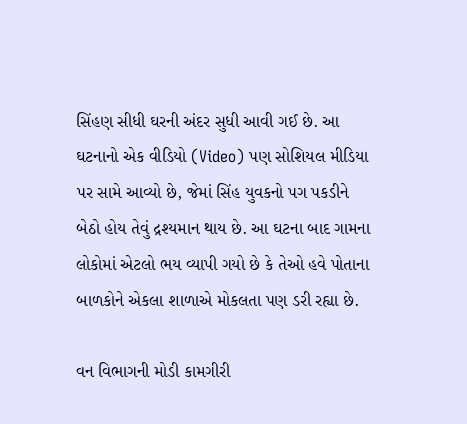સિંહણ સીધી ઘરની અંદર સુધી આવી ગઈ છે. આ ઘટનાનો એક વીડિયો (Video) પણ સોશિયલ મીડિયા પર સામે આવ્યો છે, જેમાં સિંહ યુવકનો પગ પકડીને બેઠો હોય તેવું દ્રશ્યમાન થાય છે. આ ઘટના બાદ ગામના લોકોમાં એટલો ભય વ્યાપી ગયો છે કે તેઓ હવે પોતાના બાળકોને એકલા શાળાએ મોકલતા પણ ડરી રહ્યા છે.

વન વિભાગની મોડી કામગીરી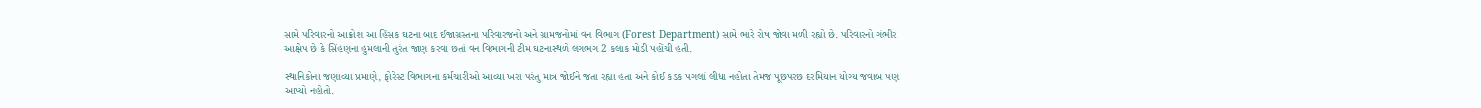સામે પરિવારનો આક્રોશ આ હિંસક ઘટના બાદ ઈજાગ્રસ્તના પરિવારજનો અને ગ્રામજનોમાં વન વિભાગ (Forest Department) સામે ભારે રોષ જોવા મળી રહ્યો છે. પરિવારનો ગંભીર આક્ષેપ છે કે સિંહણના હુમલાની તુરંત જાણ કરવા છતાં વન વિભાગની ટીમ ઘટનાસ્થળે લગભગ 2 કલાક મોડી પહોંચી હતી.

સ્થાનિકોના જણાવ્યા પ્રમાણે, ફોરેસ્ટ વિભાગના કર્મચારીઓ આવ્યા ખરા પરંતુ માત્ર જોઈને જતા રહ્યા હતા અને કોઈ કડક પગલાં લીધા નહોતા તેમજ પૂછપરછ દરમિયાન યોગ્ય જવાબ પણ આપ્યો નહોતો.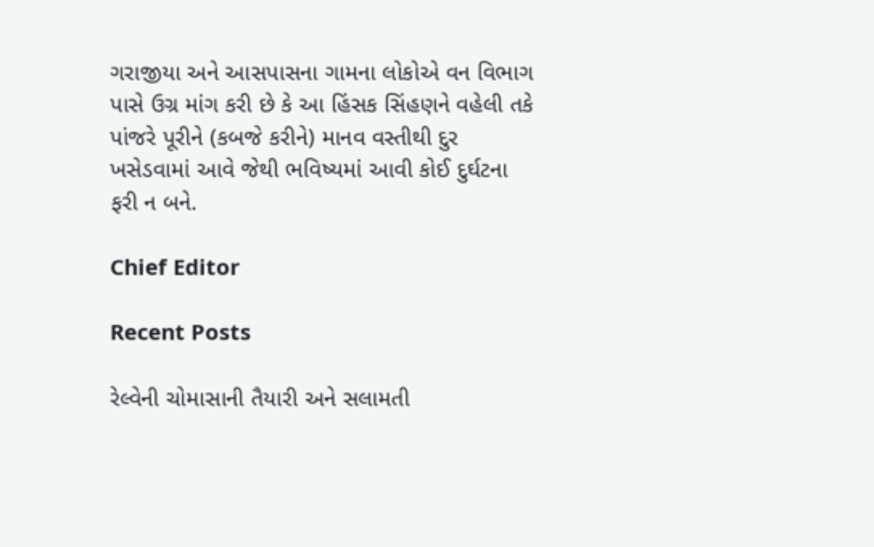ગરાજીયા અને આસપાસના ગામના લોકોએ વન વિભાગ પાસે ઉગ્ર માંગ કરી છે કે આ હિંસક સિંહણને વહેલી તકે પાંજરે પૂરીને (કબજે કરીને) માનવ વસ્તીથી દુર ખસેડવામાં આવે જેથી ભવિષ્યમાં આવી કોઈ દુર્ઘટના ફરી ન બને.

Chief Editor

Recent Posts

રેલ્વેની ચોમાસાની તૈયારી અને સલામતી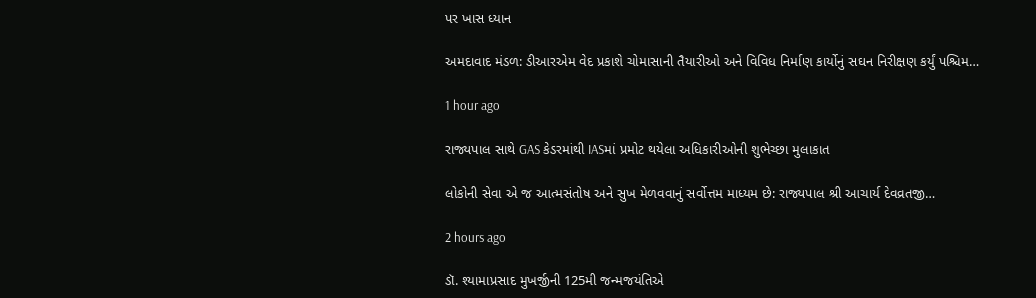પર ખાસ ધ્યાન

અમદાવાદ મંડળ: ડીઆરએમ વેદ પ્રકાશે ચોમાસાની તૈયારીઓ અને વિવિધ નિર્માણ કાર્યોનું સઘન નિરીક્ષણ કર્યું પશ્ચિમ…

1 hour ago

રાજ્યપાલ સાથે GAS કેડરમાંથી IASમાં પ્રમોટ થયેલા અધિકારીઓની શુભેચ્છા મુલાકાત

લોકોની સેવા એ જ આત્મસંતોષ અને સુખ મેળવવાનું સર્વોત્તમ માધ્યમ છે: રાજ્યપાલ શ્રી આચાર્ય દેવવ્રતજી…

2 hours ago

ડૉ. શ્યામાપ્રસાદ મુખર્જીની 125મી જન્મજયંતિએ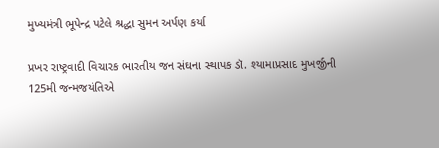મુખ્યમંત્રી ભૂપેન્દ્ર પટેલે શ્રદ્ધા સુમન અર્પણ કર્યા

પ્રખર રાષ્ટ્રવાદી વિચારક ભારતીય જન સંઘના સ્થાપક ડૉ. શ્યામાપ્રસાદ મુખર્જીની 125મી જન્મજયંતિએ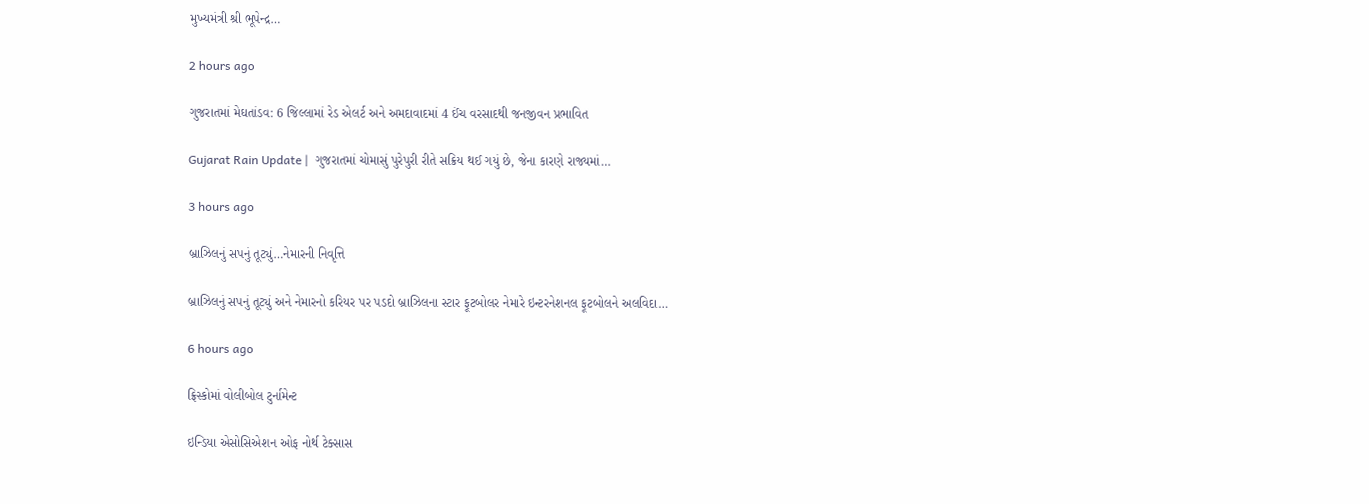મુખ્યમંત્રી શ્રી ભૂપેન્દ્ર…

2 hours ago

ગુજરાતમાં મેઘતાંડવ: 6 જિલ્લામાં રેડ એલર્ટ અને અમદાવાદમાં 4 ઈંચ વરસાદથી જનજીવન પ્રભાવિત

Gujarat Rain Update |  ગુજરાતમાં ચોમાસું પુરેપુરી રીતે સક્રિય થઈ ગયું છે, જેના કારણે રાજ્યમાં…

3 hours ago

બ્રાઝિલનું સપનું તૂટ્યું…નેમારની નિવૃત્તિ

બ્રાઝિલનું સપનું તૂટ્યું અને નેમારનો કરિયર પર પડદો બ્રાઝિલના સ્ટાર ફૂટબોલર નેમારે ઇન્ટરનેશનલ ફૂટબોલને અલવિદા…

6 hours ago

ફ્રિસ્કોમાં વોલીબોલ ટુર્નામેન્ટ

ઇન્ડિયા એસોસિએશન ઓફ નોર્થ ટેક્સાસ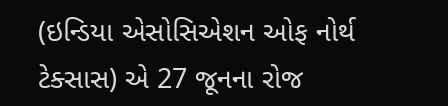(ઇન્ડિયા એસોસિએશન ઓફ નોર્થ ટેક્સાસ) એ 27 જૂનના રોજ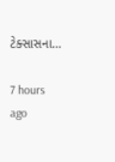ટેક્સાસના…

7 hours ago